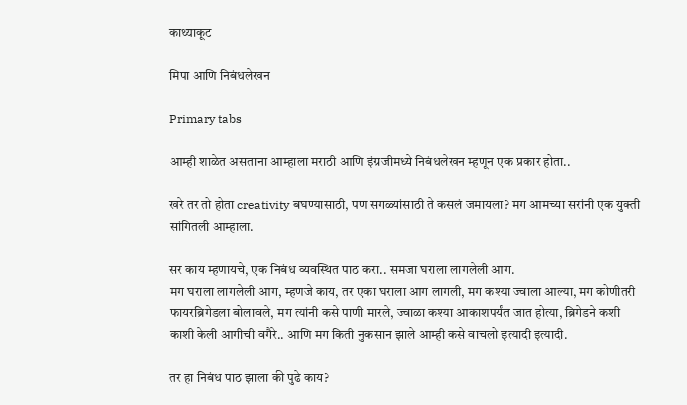काथ्याकूट

मिपा आणि निबंधलेखन

Primary tabs

आम्ही शाळेत असताना आम्हाला मराठी आणि इंग्रजीमध्ये निबंधलेखन म्हणून एक प्रकार होता..

खरे तर तो होता creativity बघण्यासाठी, पण सगळ्यांसाठी ते कसलं जमायला? मग आमच्या सरांनी एक युक्ती सांगितली आम्हाला.

सर काय म्हणायचे, एक निबंध व्यवस्थित पाठ करा.. समजा घराला लागलेली आग.
मग घराला लागलेली आग, म्हणजे काय, तर एका घराला आग लागली, मग कश्या ज्वाला आल्या, मग कोणीतरी फायरब्रिगेडला बोलावले, मग त्यांनी कसे पाणी मारले, ज्वाळा कश्या आकाशपर्यंत जात होत्या, ब्रिगेडने कशी काशी केली आगीची वगैरे.. आणि मग किती नुकसान झाले आम्ही कसे वाचलो इत्यादी इत्यादी.

तर हा निबंध पाठ झाला की पुढे काय?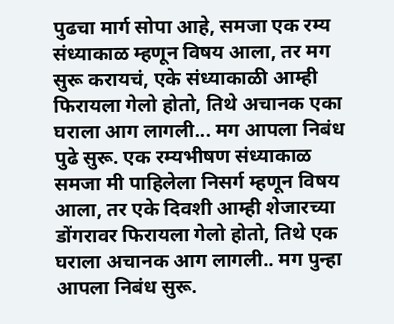पुढचा मार्ग सोपा आहे, समजा एक रम्य संध्याकाळ म्हणून विषय आला, तर मग सुरू करायचं, एके संध्याकाळी आम्ही फिरायला गेलो होतो, तिथे अचानक एका घराला आग लागली... मग आपला निबंध पुढे सुरू. एक रम्यभीषण संध्याकाळ
समजा मी पाहिलेला निसर्ग म्हणून विषय आला, तर एके दिवशी आम्ही शेजारच्या डोंगरावर फिरायला गेलो होतो, तिथे एक घराला अचानक आग लागली.. मग पुन्हा आपला निबंध सुरू.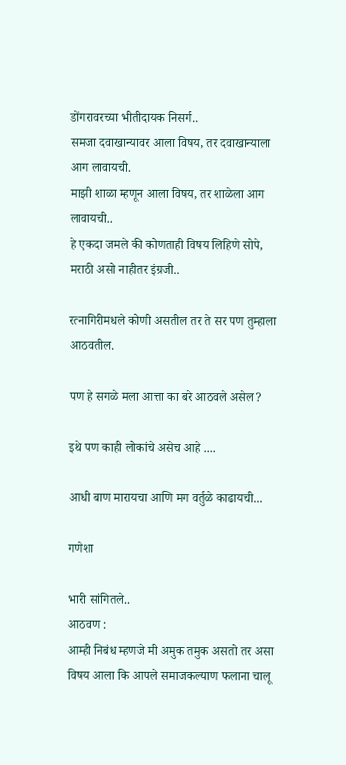डोंगरावरच्या भीतीदायक निसर्ग..
समजा दवाखान्यावर आला विषय, तर दवाखान्याला आग लावायची.
माझी शाळा म्हणून आला विषय, तर शाळेला आग लावायची..
हे एकदा जमले की कोणताही विषय लिहिणे सोपे, मराठी असो नाहीतर इंग्रजी..

रत्नागिरीमधले कोणी असतील तर ते सर पण तुम्हाला आठवतील.

पण हे सगळे मला आत्ता का बरे आठवले असेल?

इथे पण काही लोकांचे असेच आहे ....

आधी बाण मारायचा आणि मग वर्तुळे काढायची...

गणेशा

भारी सांगितले..
आठवण :
आम्ही निबंध म्हणजे मी अमुक तमुक असतो तर असा विषय आला कि आपले समाजकल्याण फलाना चालू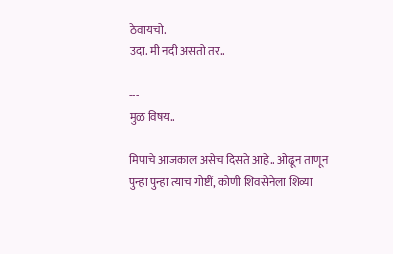ठेवायचो.
उदा. मी नदी असतो तर..

---
मुळ विषय..

मिपाचे आजकाल असेच दिसते आहे.. ओढून ताणून पुन्हा पुन्हा त्याच गोष्टीं, कोणी शिवसेनेला शिव्या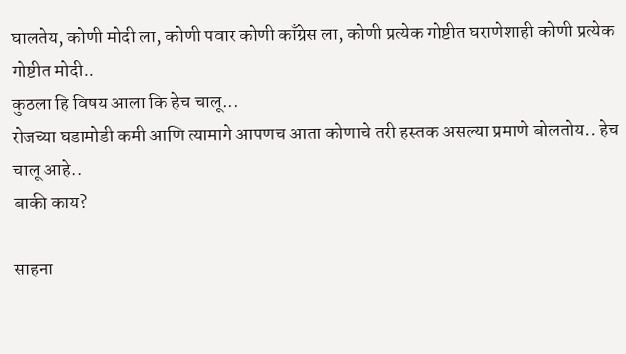घालतेय, कोणी मोदी ला, कोणी पवार कोणी काँग्रेस ला, कोणी प्रत्येक गोष्टीत घराणेशाही कोणी प्रत्येक गोष्टीत मोदी..
कुठला हि विषय आला कि हेच चालू...
रोजच्या घडामोडी कमी आणि त्यामागे आपणच आता कोणाचे तरी हस्तक असल्या प्रमाणे बोलतोय.. हेच चालू आहे..
बाकी काय?

साहना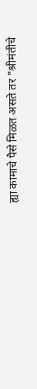ह्या कामाचे पैसे मिळत असते तर "श्रीमंतीचे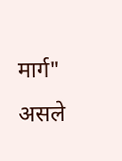मार्ग" असले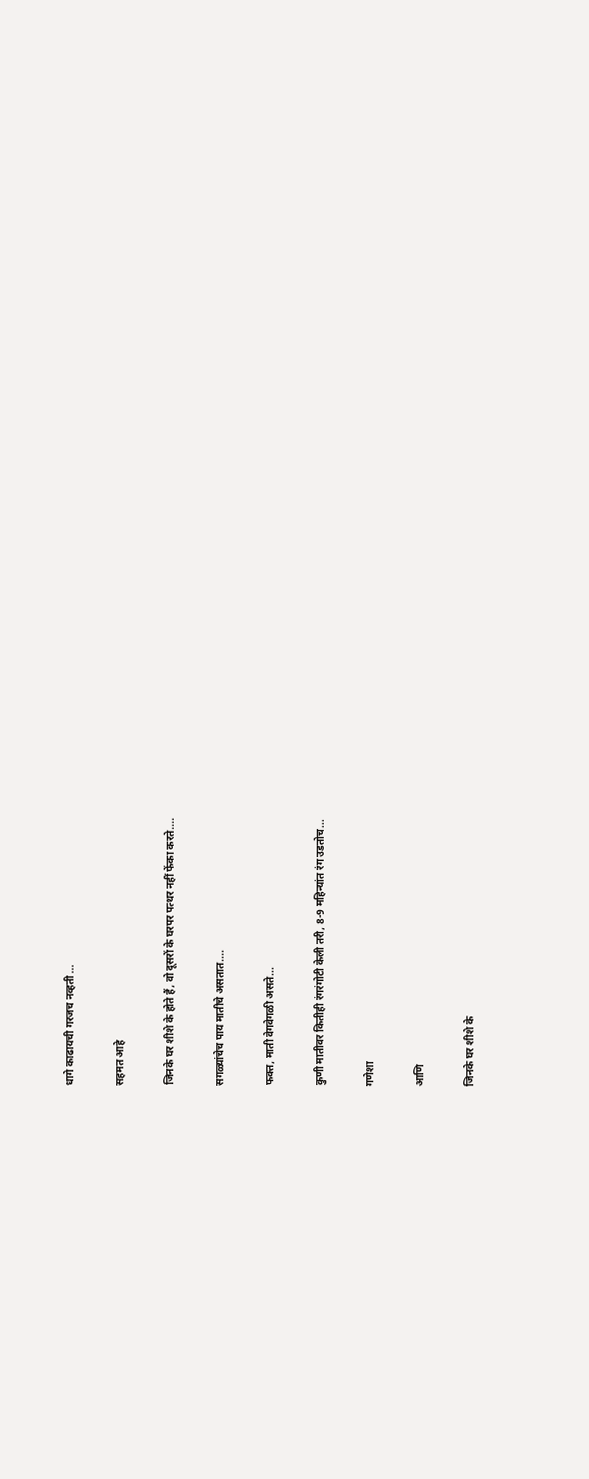धागे काढायची गरजच नव्हती ...

सहमत आहे

जिनके घर शीशे के होते हैं, वो दूसरों के घरपर पत्थर नहीं फेंका करते....

सगळ्यांचेच पाय मातीचे असतात....

फक्त, माती वेगवेगळी असते...

कुणी मातीवर कितीही रंगरंगोटी केली तरी, 8-9 महिन्यांत रंग उडतोच...

गणेशा

आणि

जिनके घर शीशे के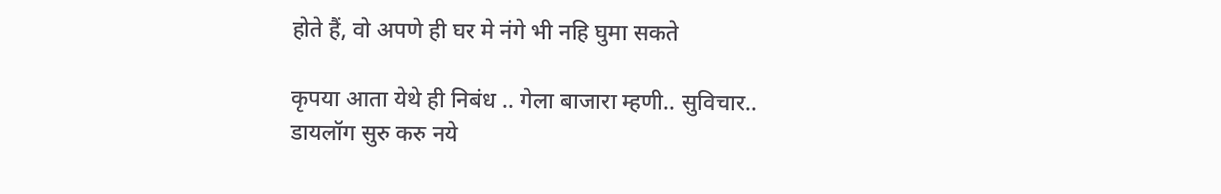होते हैं, वो अपणे ही घर मे नंगे भी नहि घुमा सकते

कृपया आता येथे ही निबंध .. गेला बाजारा म्हणी.. सुविचार.. डायलॉग सुरु करु नये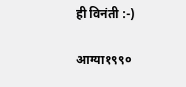ही विनंती :-)

आग्या१९९०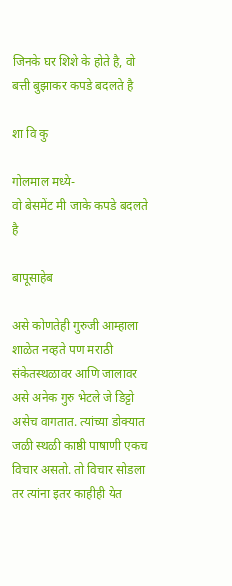जिनके घर शिशे के होते है, वो बत्ती बुझाकर कपडे बदलते है

शा वि कु

गोलमाल मध्ये-
वो बेसमेंट मी जाके कपडे बदलते है

बापूसाहेब

असे कोणतेही गुरुजी आम्हाला शाळेत नव्हते पण मराठी संकेतस्थळावर आणि जालावर असे अनेक गुरु भेटले जे डिट्टो असेच वागतात. त्यांच्या डोक्यात जळी स्थळी काष्ठी पाषाणी एकच विचार असतो. तो विचार सोडला तर त्यांना इतर काहीही येत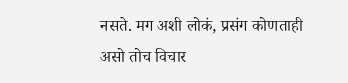नसते. मग अशी लोकं, प्रसंग कोणताही असो तोच विचार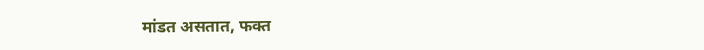मांडत असतात, फक्त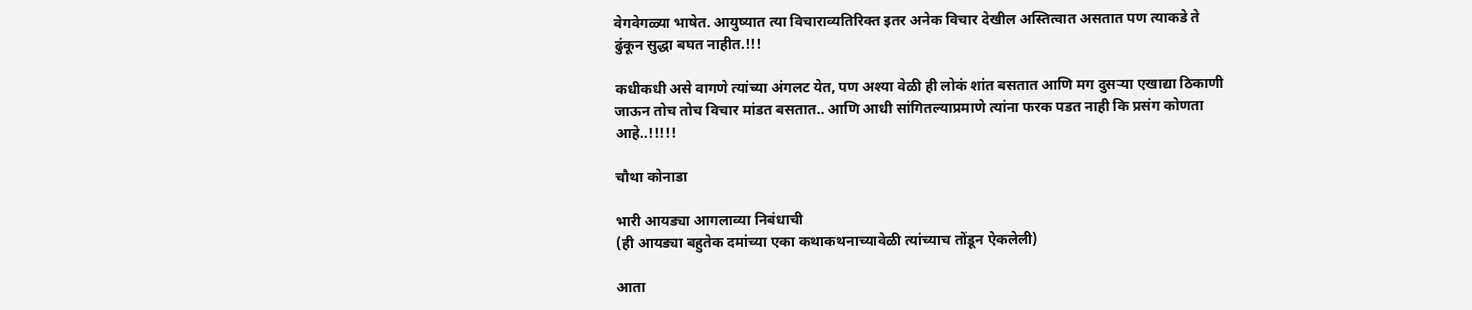वेगवेगळ्या भाषेत. आयुष्यात त्या विचाराव्यतिरिक्त इतर अनेक विचार देखील अस्तित्वात असतात पण त्याकडे ते ढुंकून सुद्धा बघत नाहीत.!!!

कधीकधी असे वागणे त्यांच्या अंगलट येत, पण अश्या वेळी ही लोकं शांत बसतात आणि मग दुसऱ्या एखाद्या ठिकाणी जाऊन तोच तोच विचार मांडत बसतात.. आणि आधी सांगितल्याप्रमाणे त्यांना फरक पडत नाही कि प्रसंग कोणता आहे..!!!!!

चौथा कोनाडा

भारी आयड्या आगलाव्या निबंधाची
(ही आयड्या बहुतेक दमांच्या एका कथाकथनाच्यावेळी त्यांच्याच तोंडून ऐकलेली)

आता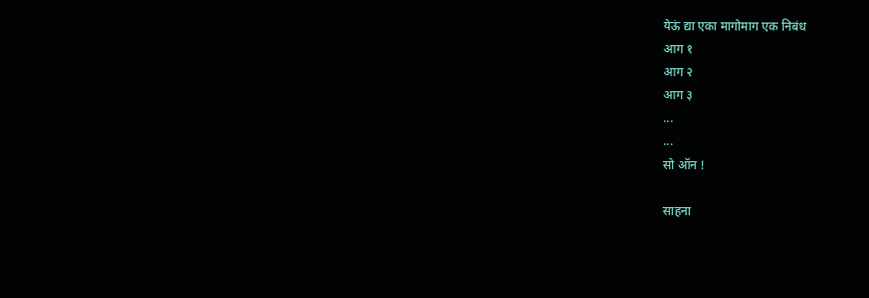येऊं द्या एका मागोमाग एक निबंध
आग १
आग २
आग ३
...
...
सो ऑन !

साहना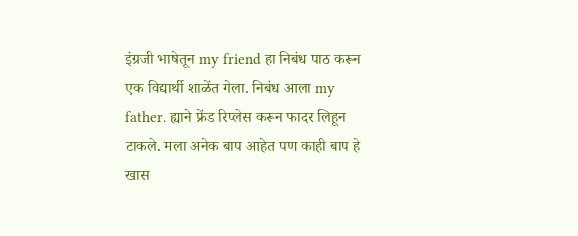इंग्रजी भाषेतून my friend हा निबंध पाठ करून एक विद्यार्थी शाळेंत गेला. निबंध आला my father. ह्याने फ्रेंड रिप्लेस करून फादर लिहून टाकले. मला अनेक बाप आहेत पण काही बाप हे खास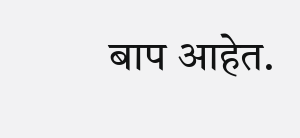बाप आहेत.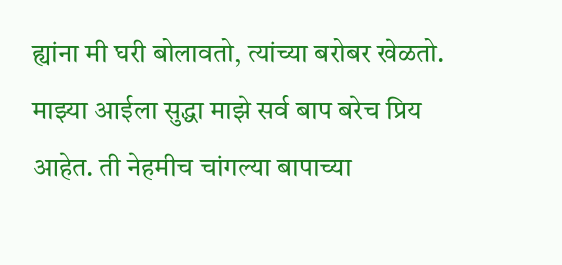ह्यांना मी घरी बोलावतो, त्यांच्या बरोबर खेळतो. माझ्या आईला सुद्धा माझे सर्व बाप बरेच प्रिय आहेत. ती नेहमीच चांगल्या बापाच्या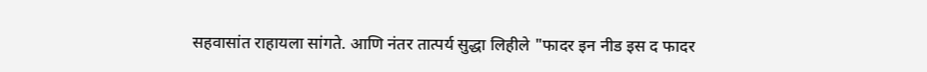सहवासांत राहायला सांगते. आणि नंतर तात्पर्य सुद्धा लिहीले "फादर इन नीड इस द फादर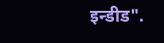इन्डीड".